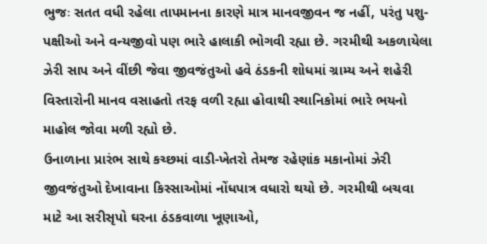ભુજઃ સતત વધી રહેલા તાપમાનના કારણે માત્ર માનવજીવન જ નહીં, પરંતુ પશુ-પક્ષીઓ અને વન્યજીવો પણ ભારે હાલાકી ભોગવી રહ્યા છે. ગરમીથી અકળાયેલા ઝેરી સાપ અને વીંછી જેવા જીવજંતુઓ હવે ઠંડકની શોધમાં ગ્રામ્ય અને શહેરી વિસ્તારોની માનવ વસાહતો તરફ વળી રહ્યા હોવાથી સ્થાનિકોમાં ભારે ભયનો માહોલ જોવા મળી રહ્યો છે.
ઉનાળાના પ્રારંભ સાથે કચ્છમાં વાડી-ખેતરો તેમજ રહેણાંક મકાનોમાં ઝેરી જીવજંતુઓ દેખાવાના કિસ્સાઓમાં નોંધપાત્ર વધારો થયો છે. ગરમીથી બચવા માટે આ સરીસૃપો ઘરના ઠંડકવાળા ખૂણાઓ,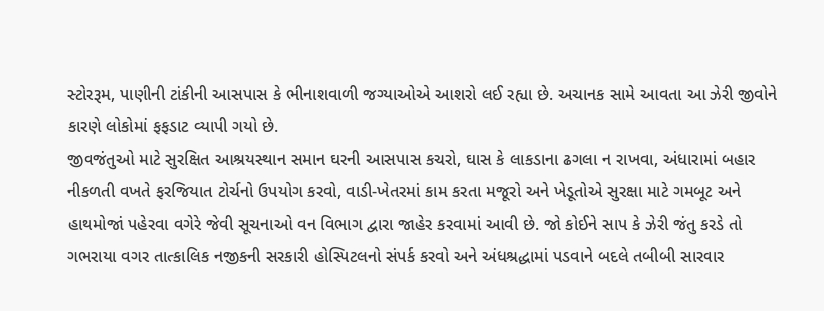સ્ટોરરૂમ, પાણીની ટાંકીની આસપાસ કે ભીનાશવાળી જગ્યાઓએ આશરો લઈ રહ્યા છે. અચાનક સામે આવતા આ ઝેરી જીવોને કારણે લોકોમાં ફફડાટ વ્યાપી ગયો છે.
જીવજંતુઓ માટે સુરક્ષિત આશ્રયસ્થાન સમાન ઘરની આસપાસ કચરો, ઘાસ કે લાકડાના ઢગલા ન રાખવા, અંધારામાં બહાર નીકળતી વખતે ફરજિયાત ટોર્ચનો ઉપયોગ કરવો, વાડી-ખેતરમાં કામ કરતા મજૂરો અને ખેડૂતોએ સુરક્ષા માટે ગમબૂટ અને હાથમોજાં પહેરવા વગેરે જેવી સૂચનાઓ વન વિભાગ દ્વારા જાહેર કરવામાં આવી છે. જો કોઈને સાપ કે ઝેરી જંતુ કરડે તો ગભરાયા વગર તાત્કાલિક નજીકની સરકારી હોસ્પિટલનો સંપર્ક કરવો અને અંધશ્રદ્ધામાં પડવાને બદલે તબીબી સારવાર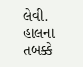લેવી. હાલના તબક્કે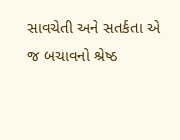સાવચેતી અને સતર્કતા એ જ બચાવનો શ્રેષ્ઠ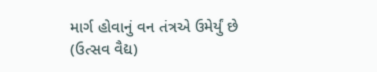માર્ગ હોવાનું વન તંત્રએ ઉમેર્યું છે
(ઉત્સવ વૈદ્ય)